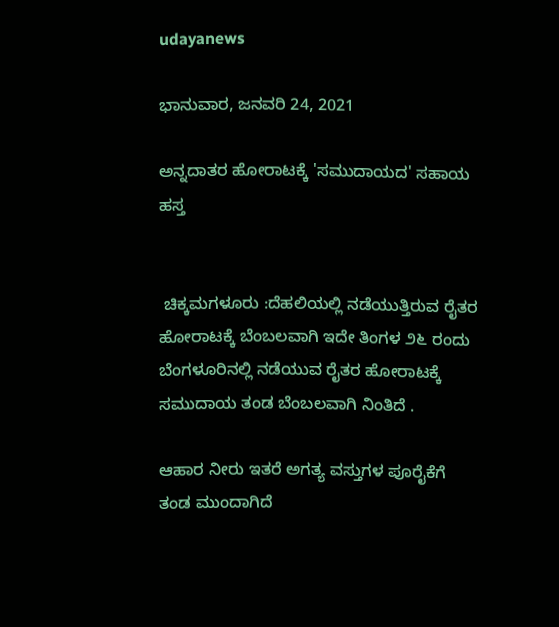udayanews

ಭಾನುವಾರ, ಜನವರಿ 24, 2021

ಅನ್ನದಾತರ ಹೋರಾಟಕ್ಕೆ 'ಸಮುದಾಯದ' ಸಹಾಯ ಹಸ್ತ


 ಚಿಕ್ಕಮಗಳೂರು :ದೆಹಲಿಯಲ್ಲಿ ನಡೆಯುತ್ತಿರುವ ರೈತರ ಹೋರಾಟಕ್ಕೆ ಬೆಂಬಲವಾಗಿ ಇದೇ ತಿಂಗಳ ೨೬ ರಂದು ಬೆಂಗಳೂರಿನಲ್ಲಿ ನಡೆಯುವ ರೈತರ ಹೋರಾಟಕ್ಕೆ ಸಮುದಾಯ ತಂಡ ಬೆಂಬಲವಾಗಿ ನಿಂತಿದೆ .

ಆಹಾರ ನೀರು ಇತರೆ ಅಗತ್ಯ ವಸ್ತುಗಳ ಪೂರೈಕೆಗೆ ತಂಡ ಮುಂದಾಗಿದೆ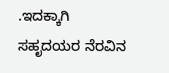.ಇದಕ್ಕಾಗಿ ಸಹೃದಯರ ನೆರವಿನ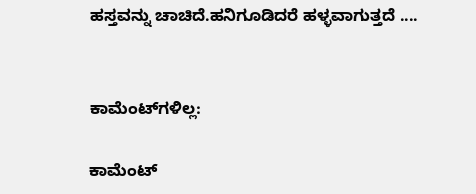ಹಸ್ತವನ್ನು ಚಾಚಿದೆ.ಹನಿಗೂಡಿದರೆ ಹಳ್ಳವಾಗುತ್ತದೆ ....


ಕಾಮೆಂಟ್‌ಗಳಿಲ್ಲ:

ಕಾಮೆಂಟ್‌‌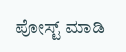ಪೋಸ್ಟ್‌ ಮಾಡಿ